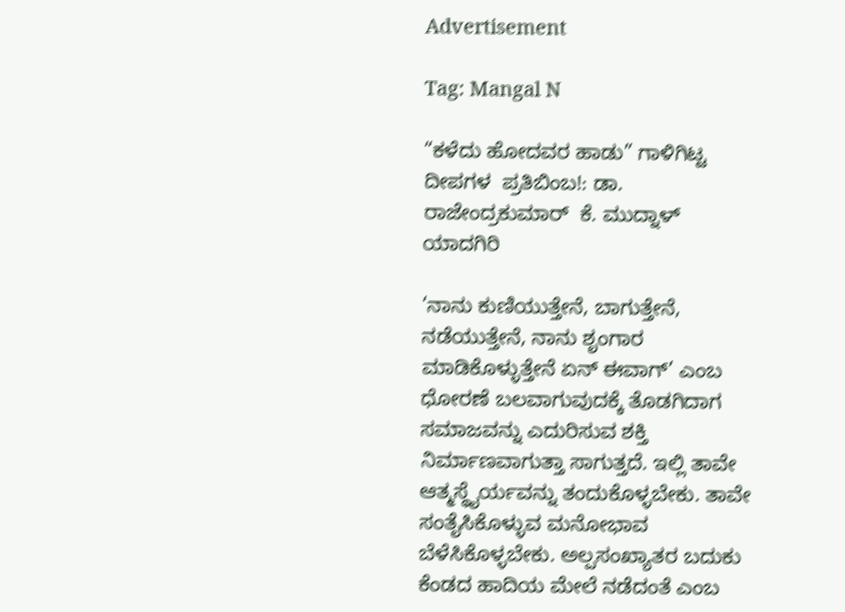Advertisement

Tag: Mangal N

“ಕಳೆದು ಹೋದವರ ಹಾಡು” ಗಾಳಿಗಿಟ್ಟ ದೀಪಗಳ  ಪ್ರತಿಬಿಂಬ!: ಡಾ. ರಾಜೇಂದ್ರಕುಮಾರ್  ಕೆ. ಮುದ್ನಾಳ್ ಯಾದಗಿರಿ

‘ನಾನು ಕುಣಿಯುತ್ತೇನೆ, ಬಾಗುತ್ತೇನೆ, ನಡೆಯುತ್ತೇನೆ, ನಾನು ಶೃಂಗಾರ ಮಾಡಿಕೊಳ್ಳುತ್ತೇನೆ ಏನ್ ಈವಾಗ್’ ಎಂಬ ಧೋರಣೆ ಬಲವಾಗುವುದಕ್ಕೆ ತೊಡಗಿದಾಗ ಸಮಾಜವನ್ನು ಎದುರಿಸುವ ಶಕ್ತಿ ನಿರ್ಮಾಣವಾಗುತ್ತಾ ಸಾಗುತ್ತದೆ. ಇಲ್ಲಿ ತಾವೇ ಆತ್ಮಸ್ಥೈರ್ಯವನ್ನು ತಂದುಕೊಳ್ಳಬೇಕು. ತಾವೇ ಸಂತೈಸಿಕೊಳ್ಳುವ ಮನೋಭಾವ ಬೆಳೆಸಿಕೊಳ್ಳಬೇಕು. ಅಲ್ಪಸಂಖ್ಯಾತರ ಬದುಕು ಕೆಂಡದ ಹಾದಿಯ ಮೇಲೆ ನಡೆದಂತೆ ಎಂಬ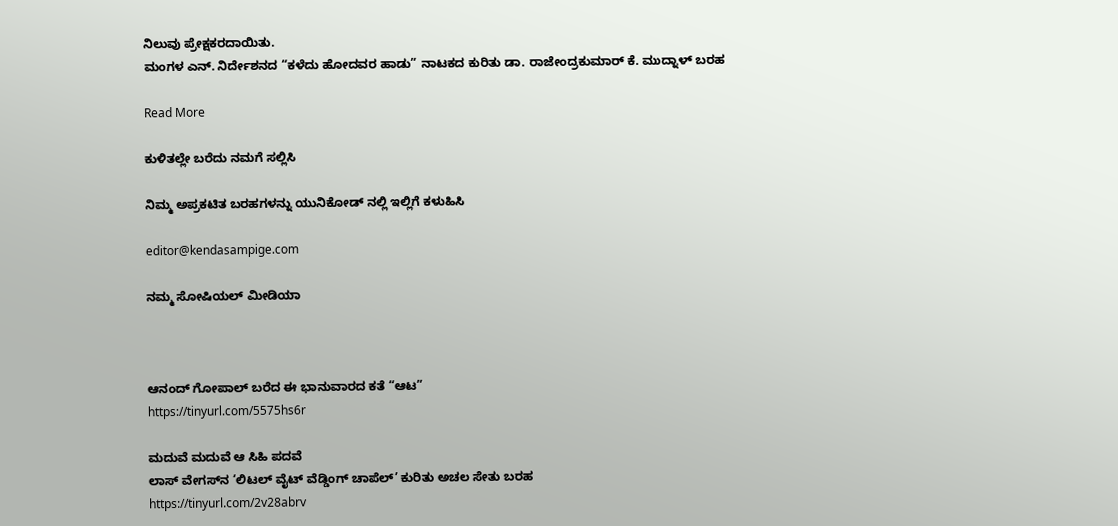ನಿಲುವು ಪ್ರೇಕ್ಷಕರದಾಯಿತು.
ಮಂಗಳ ಎನ್. ನಿರ್ದೇಶನದ “ಕಳೆದು ಹೋದವರ ಹಾಡು” ನಾಟಕದ ಕುರಿತು ಡಾ. ರಾಜೇಂದ್ರಕುಮಾರ್ ಕೆ. ಮುದ್ನಾಳ್ ಬರಹ

Read More

ಕುಳಿತಲ್ಲೇ ಬರೆದು ನಮಗೆ ಸಲ್ಲಿಸಿ

ನಿಮ್ಮ ಅಪ್ರಕಟಿತ ಬರಹಗಳನ್ನು ಯುನಿಕೋಡ್ ನಲ್ಲಿ ಇಲ್ಲಿಗೆ ಕಳುಹಿಸಿ

editor@kendasampige.com

ನಮ್ಮ ಸೋಷಿಯಲ್‌ ಮೀಡಿಯಾ



ಆನಂದ್‌ ಗೋಪಾಲ್‌ ಬರೆದ ಈ ಭಾನುವಾರದ ಕತೆ “ಆಟ”
https://tinyurl.com/5575hs6r

ಮದುವೆ ಮದುವೆ ಆ ಸಿಹಿ ಪದವೆ
ಲಾಸ್‌ ವೇಗಸ್‌ನ ‘ಲಿಟಲ್ ವೈಟ್ ವೆಡ್ಡಿಂಗ್ ಚಾಪೆಲ್’ ಕುರಿತು ಅಚಲ ಸೇತು ಬರಹ
https://tinyurl.com/2v28abrv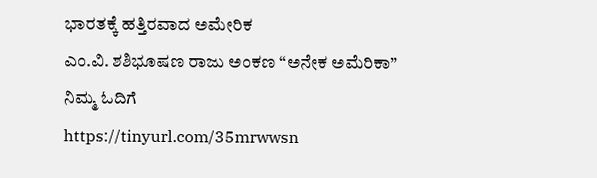ಭಾರತಕ್ಕೆ ಹತ್ತಿರವಾದ ಅಮೇರಿಕ
ಎಂ.ವಿ. ಶಶಿಭೂಷಣ ರಾಜು ಅಂಕಣ “ಅನೇಕ ಅಮೆರಿಕಾ” ನಿಮ್ಮ ಓದಿಗೆ
https://tinyurl.com/35mrwwsn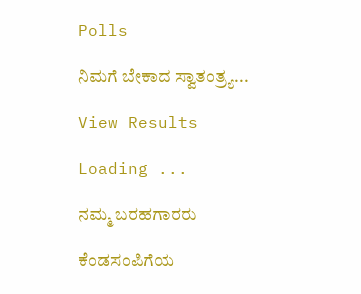Polls

ನಿಮಗೆ ಬೇಕಾದ ಸ್ವಾತಂತ್ರ್ಯ...

View Results

Loading ...

ನಮ್ಮ ಬರಹಗಾರರು

ಕೆಂಡಸಂಪಿಗೆಯ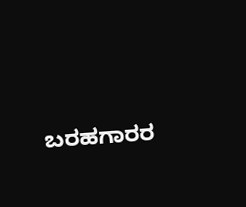ಬರಹಗಾರರ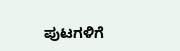ಪುಟಗಳಿಗೆ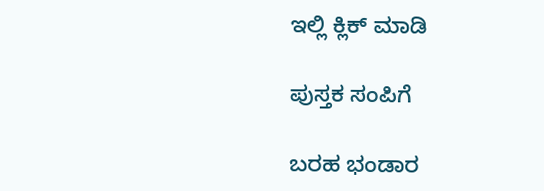ಇಲ್ಲಿ ಕ್ಲಿಕ್ ಮಾಡಿ

ಪುಸ್ತಕ ಸಂಪಿಗೆ

ಬರಹ ಭಂಡಾರ